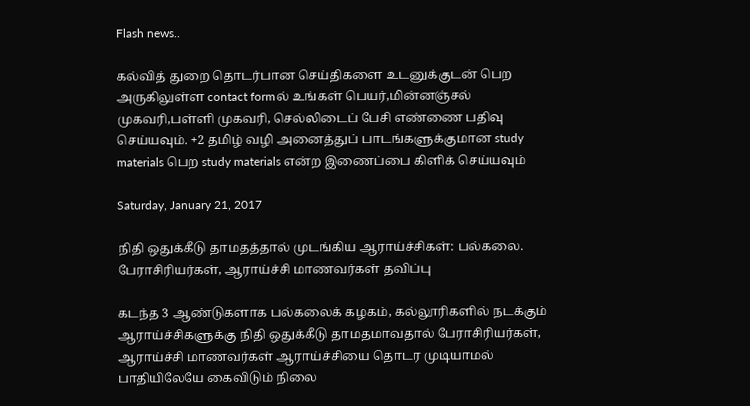Flash news..

கல்வித் துறை தொடர்பான செய்திகளை உடனுக்குடன் பெற அருகிலுள்ள contact formல் உங்கள் பெயர்,மின்னஞ்சல் முகவரி,பள்ளி முகவரி, செல்லிடைப் பேசி எண்ணை பதிவு செய்யவும். +2 தமிழ் வழி அனைத்துப் பாடங்களுக்குமான study materials பெற study materials என்ற இணைப்பை கிளிக் செய்யவும்

Saturday, January 21, 2017

நிதி ஒதுக்கீடு தாமதத்தால் முடங்கிய ஆராய்ச்சிகள்: பல்கலை. பேராசிரியர்கள், ஆராய்ச்சி மாணவர்கள் தவிப்பு

கடந்த 3 ஆண்டுகளாக பல்கலைக் கழகம், கல்லூரிகளில் நடக்கும் ஆராய்ச்சிகளுக்கு நிதி ஒதுக்கீடு தாமதமாவதால் பேராசிரியர்கள், ஆராய்ச்சி மாணவர்கள் ஆராய்ச்சியை தொடர முடியாமல் பாதியிலேயே கைவிடும் நிலை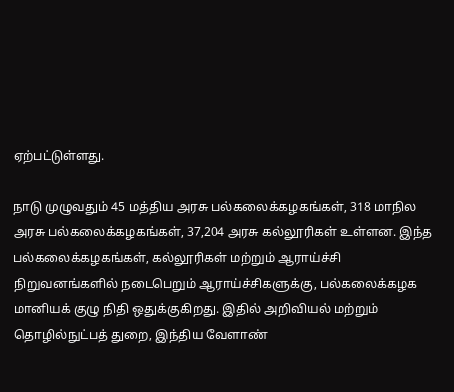ஏற்பட்டுள்ளது.

நாடு முழுவதும் 45 மத்திய அரசு பல்கலைக்கழகங்கள், 318 மாநில அரசு பல்கலைக்கழகங்கள், 37,204 அரசு கல்லூரிகள் உள்ளன. இந்த பல்கலைக்கழகங்கள், கல்லூரிகள் மற்றும் ஆராய்ச்சி நிறுவனங்களில் நடைபெறும் ஆராய்ச்சிகளுக்கு, பல்கலைக்கழக மானியக் குழு நிதி ஒதுக்குகிறது. இதில் அறிவியல் மற்றும் தொழில்நுட்பத் துறை, இந்திய வேளாண்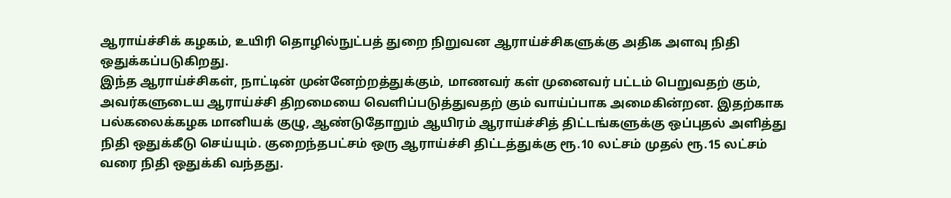ஆராய்ச்சிக் கழகம், உயிரி தொழில்நுட்பத் துறை நிறுவன ஆராய்ச்சிகளுக்கு அதிக அளவு நிதி ஒதுக்கப்படுகிறது.
இந்த ஆராய்ச்சிகள், நாட்டின் முன்னேற்றத்துக்கும், மாணவர் கள் முனைவர் பட்டம் பெறுவதற் கும், அவர்களுடைய ஆராய்ச்சி திறமையை வெளிப்படுத்துவதற் கும் வாய்ப்பாக அமைகின்றன. இதற்காக பல்கலைக்கழக மானியக் குழு, ஆண்டுதோறும் ஆயிரம் ஆராய்ச்சித் திட்டங்களுக்கு ஒப்புதல் அளித்து நிதி ஒதுக்கீடு செய்யும். குறைந்தபட்சம் ஒரு ஆராய்ச்சி திட்டத்துக்கு ரூ.10 லட்சம் முதல் ரூ.15 லட்சம் வரை நிதி ஒதுக்கி வந்தது.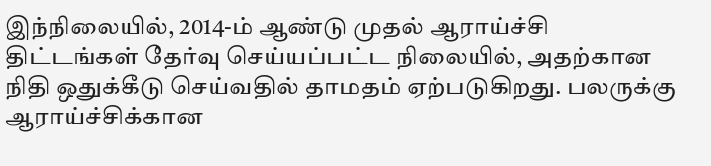இந்நிலையில், 2014-ம் ஆண்டு முதல் ஆராய்ச்சி திட்டங்கள் தேர்வு செய்யப்பட்ட நிலையில், அதற்கான நிதி ஒதுக்கீடு செய்வதில் தாமதம் ஏற்படுகிறது. பலருக்கு ஆராய்ச்சிக்கான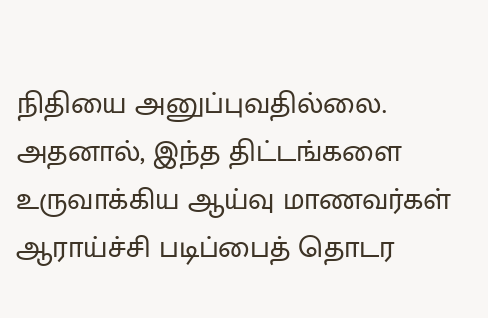நிதியை அனுப்புவதில்லை. அதனால், இந்த திட்டங்களை உருவாக்கிய ஆய்வு மாணவர்கள் ஆராய்ச்சி படிப்பைத் தொடர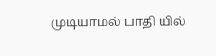முடியாமல் பாதி யில்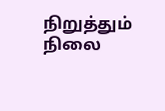நிறுத்தும் நிலை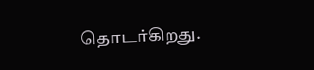தொடர்கிறது.